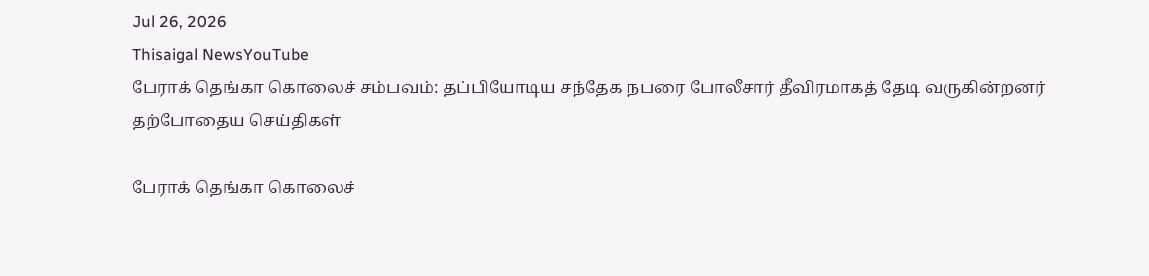Jul 26, 2026
Thisaigal NewsYouTube
பேராக் தெங்கா கொலைச் சம்பவம்: தப்பியோடிய சந்தேக நபரை போலீசார் தீவிரமாகத் தேடி வருகின்றனர்
தற்போதைய செய்திகள்

பேராக் தெங்கா கொலைச்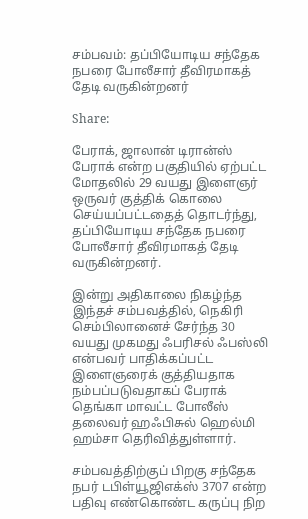சம்பவம்: தப்பியோடிய சந்தேக நபரை போலீசார் தீவிரமாகத் தேடி வருகின்றனர்

Share:

பேராக், ஜாலான் டிரான்ஸ் பேராக் என்ற பகுதியில் ஏற்பட்ட மோதலில் 29 வயது இளைஞர் ஒருவர் குத்திக் கொலை செய்யப்பட்டதைத் தொடர்ந்து, தப்பியோடிய சந்தேக நபரை போலீசார் தீவிரமாகத் தேடி வருகின்றனர்.

இன்று அதிகாலை நிகழ்ந்த இந்தச் சம்பவத்தில், நெகிரி செம்பிலானைச் சேர்ந்த 30 வயது முகமது ஃபரிசல் ஃபஸ்லி என்பவர் பாதிக்கப்பட்ட இளைஞரைக் குத்தியதாக நம்பப்படுவதாகப் பேராக் தெங்கா மாவட்ட போலீஸ் தலைவர் ஹஃபிசுல் ஹெல்மி ஹம்சா தெரிவித்துள்ளார்.

சம்பவத்திற்குப் பிறகு சந்தேக நபர் டபிள்யூஜிஎக்ஸ் 3707 என்ற பதிவு எண்கொண்ட கருப்பு நிற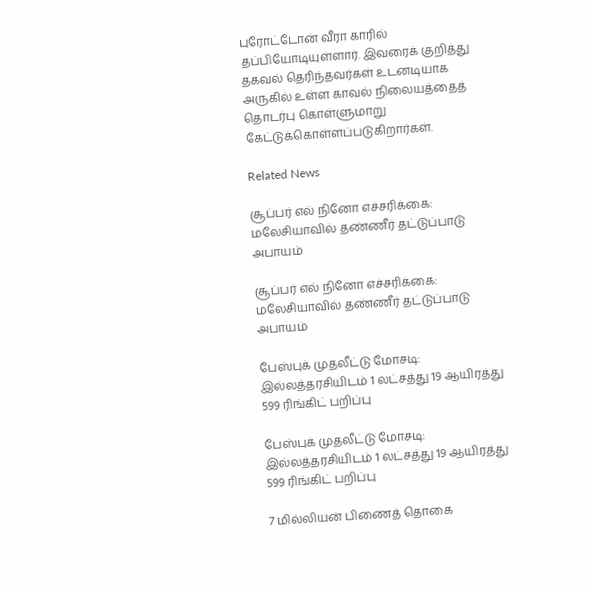புரோட்டோன் வீரா காரில் தப்பியோடியுள்ளார். இவரைக் குறித்து தகவல் தெரிந்தவர்கள் உடனடியாக அருகில் உள்ள காவல் நிலையத்தைத் தொடர்பு கொள்ளுமாறு கேட்டுக்கொள்ளப்படுகிறார்கள்.

Related News

சூப்பர் எல் நினோ எச்சரிக்கை: மலேசியாவில் தண்ணீர் தட்டுப்பாடு அபாயம்

சூப்பர் எல் நினோ எச்சரிக்கை: மலேசியாவில் தண்ணீர் தட்டுப்பாடு அபாயம்

பேஸ்புக் முதலீட்டு மோசடி: இல்லத்தரசியிடம் 1 லட்சத்து 19 ஆயிரத்து 599 ரிங்கிட் பறிப்பு

பேஸ்புக் முதலீட்டு மோசடி: இல்லத்தரசியிடம் 1 லட்சத்து 19 ஆயிரத்து 599 ரிங்கிட் பறிப்பு

7 மில்லியன் பிணைத் தொகை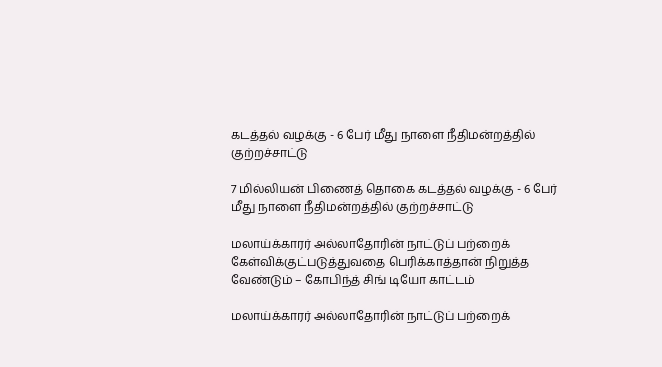கடத்தல் வழக்கு - 6 பேர் மீது நாளை நீதிமன்றத்தில் குற்றச்சாட்டு

7 மில்லியன் பிணைத் தொகை கடத்தல் வழக்கு - 6 பேர் மீது நாளை நீதிமன்றத்தில் குற்றச்சாட்டு

மலாய்க்காரர் அல்லாதோரின் நாட்டுப் பற்றைக் கேள்விக்குட்படுத்துவதை பெரிக்காத்தான் நிறுத்த வேண்டும் – கோபிந்த் சிங் டியோ காட்டம்

மலாய்க்காரர் அல்லாதோரின் நாட்டுப் பற்றைக்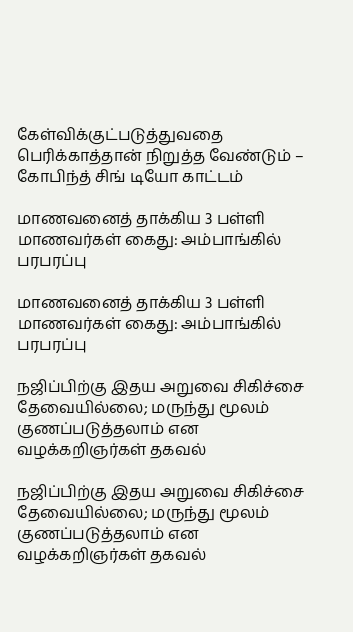கேள்விக்குட்படுத்துவதை பெரிக்காத்தான் நிறுத்த வேண்டும் – கோபிந்த் சிங் டியோ காட்டம்

மாணவனைத் தாக்கிய 3 பள்ளி மாணவர்கள் கைது: அம்பாங்கில் பரபரப்பு

மாணவனைத் தாக்கிய 3 பள்ளி மாணவர்கள் கைது: அம்பாங்கில் பரபரப்பு

நஜிப்பிற்கு இதய அறுவை சிகிச்சை தேவையில்லை; மருந்து மூலம் குணப்படுத்தலாம் என வழக்கறிஞர்கள் தகவல்

நஜிப்பிற்கு இதய அறுவை சிகிச்சை தேவையில்லை; மருந்து மூலம் குணப்படுத்தலாம் என வழக்கறிஞர்கள் தகவல்